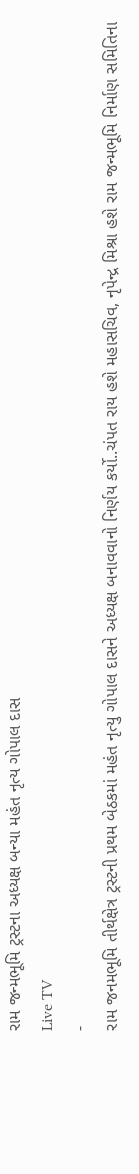રામ જન્મભૂમિ ટ્રસ્ટના અધ્યક્ષ બન્યા મહંત નૃત્ય ગોપાલ દાસ
Live TV
-
રામ જનમભૂમિ તીર્થક્ષેત્ર ટ્રસ્ટની પ્રથમ બેઠકમાં મહંત નૃત્યુ ગોપાલ દાસને અધ્યક્ષ બનાવવાનો નિર્ણય કર્યો..ચંપત રાય હશે મહાસચિવ, નૃપેન્દ્ર મિશ્રા હશે રામ જન્મભૂમિ નિર્માણ સમિતિના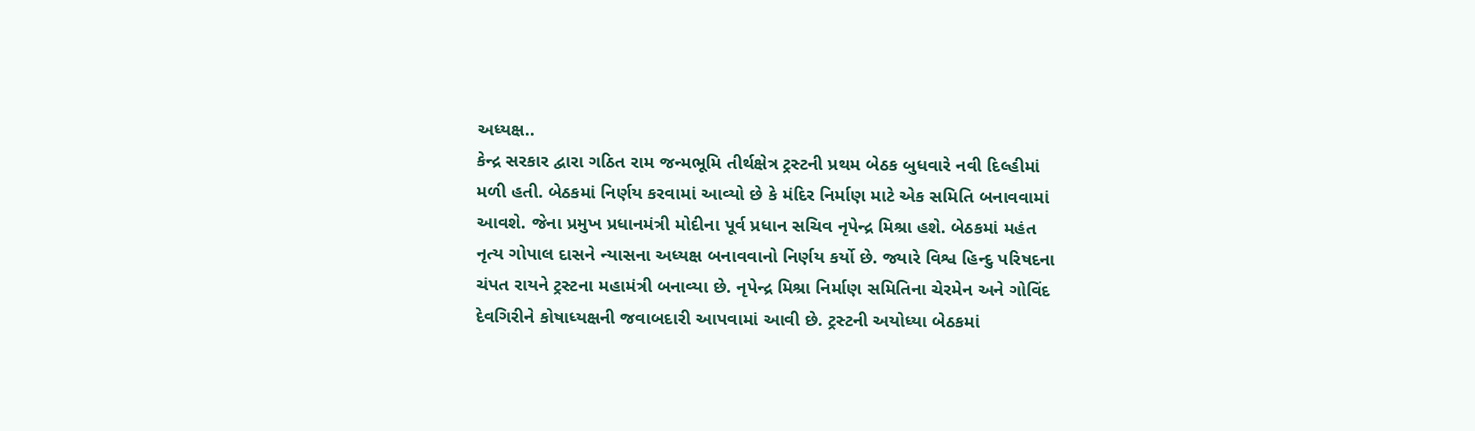અધ્યક્ષ..
કેન્દ્ર સરકાર દ્વારા ગઠિત રામ જન્મભૂમિ તીર્થક્ષેત્ર ટ્રસ્ટની પ્રથમ બેઠક બુધવારે નવી દિલ્હીમાં મળી હતી. બેઠકમાં નિર્ણય કરવામાં આવ્યો છે કે મંદિર નિર્માણ માટે એક સમિતિ બનાવવામાં આવશે. જેના પ્રમુખ પ્રધાનમંત્રી મોદીના પૂર્વ પ્રધાન સચિવ નૃપેન્દ્ર મિશ્રા હશે. બેઠકમાં મહંત નૃત્ય ગોપાલ દાસને ન્યાસના અધ્યક્ષ બનાવવાનો નિર્ણય કર્યો છે. જ્યારે વિશ્વ હિન્દુ પરિષદના ચંપત રાયને ટ્રસ્ટના મહામંત્રી બનાવ્યા છે. નૃપેન્દ્ર મિશ્રા નિર્માણ સમિતિના ચેરમેન અને ગોવિંદ દેવગિરીને કોષાધ્યક્ષની જવાબદારી આપવામાં આવી છે. ટ્રસ્ટની અયોધ્યા બેઠકમાં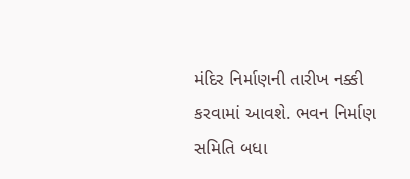મંદિર નિર્માણની તારીખ નક્કી કરવામાં આવશે. ભવન નિર્માણ સમિતિ બધા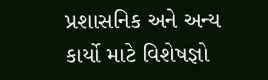પ્રશાસનિક અને અન્ય કાર્યો માટે વિશેષજ્ઞો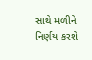સાથે મળીને નિર્ણય કરશે